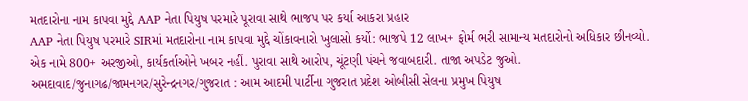મતદારોના નામ કાપવા મુદ્દે AAP નેતા પિયુષ પરમારે પૂરાવા સાથે ભાજપ પર કર્યા આકરા પ્રહાર
AAP નેતા પિયુષ પરમારે SIRમાં મતદારોના નામ કાપવા મુદ્દે ચોંકાવનારો ખુલાસો કર્યો: ભાજપે 12 લાખ+ ફોર્મ ભરી સામાન્ય મતદારોનો અધિકાર છીનવ્યો. એક નામે 800+ અરજીઓ, કાર્યકર્તાઓને ખબર નહીં. પુરાવા સાથે આરોપ, ચૂંટણી પંચને જવાબદારી. તાજા અપડેટ જુઓ.
અમદાવાદ/જુનાગઢ/જામનગર/સુરેન્દ્રનગર/ગુજરાત : આમ આદમી પાર્ટીના ગુજરાત પ્રદેશ ઓબીસી સેલના પ્રમુખ પિયુષ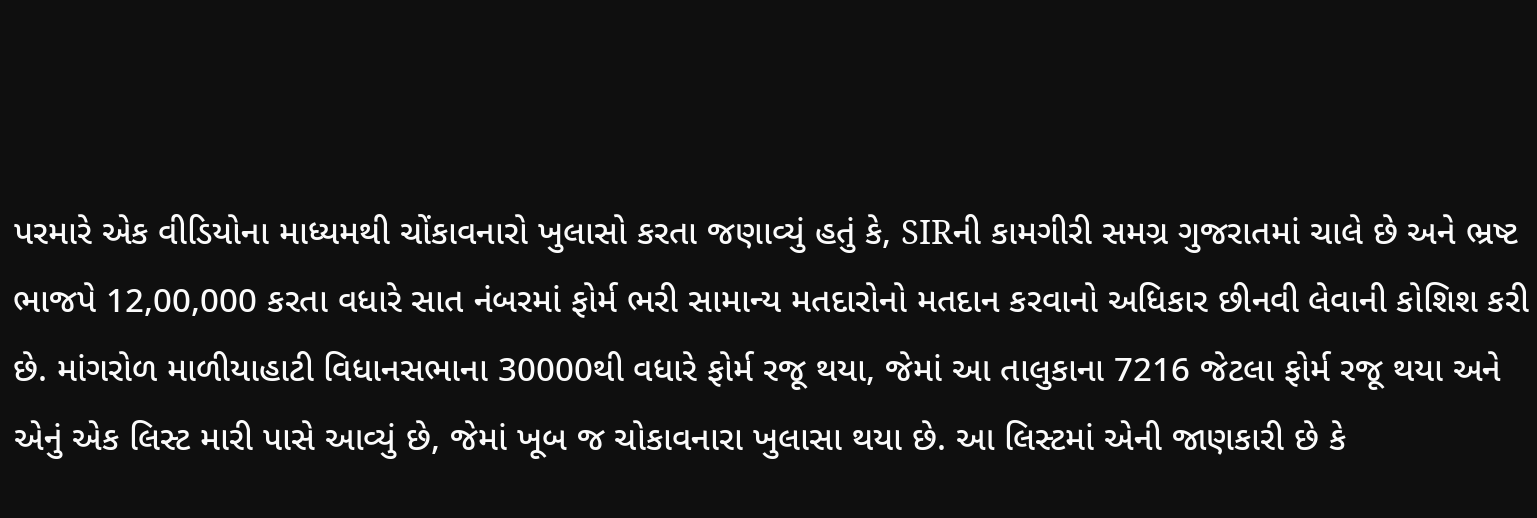પરમારે એક વીડિયોના માધ્યમથી ચોંકાવનારો ખુલાસો કરતા જણાવ્યું હતું કે, SIRની કામગીરી સમગ્ર ગુજરાતમાં ચાલે છે અને ભ્રષ્ટ ભાજપે 12,00,000 કરતા વધારે સાત નંબરમાં ફોર્મ ભરી સામાન્ય મતદારોનો મતદાન કરવાનો અધિકાર છીનવી લેવાની કોશિશ કરી છે. માંગરોળ માળીયાહાટી વિધાનસભાના 30000થી વધારે ફોર્મ રજૂ થયા, જેમાં આ તાલુકાના 7216 જેટલા ફોર્મ રજૂ થયા અને એનું એક લિસ્ટ મારી પાસે આવ્યું છે, જેમાં ખૂબ જ ચોકાવનારા ખુલાસા થયા છે. આ લિસ્ટમાં એની જાણકારી છે કે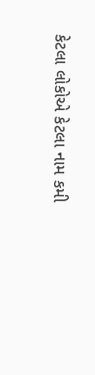કેટલા લોકોએ કેટલા નામ કમી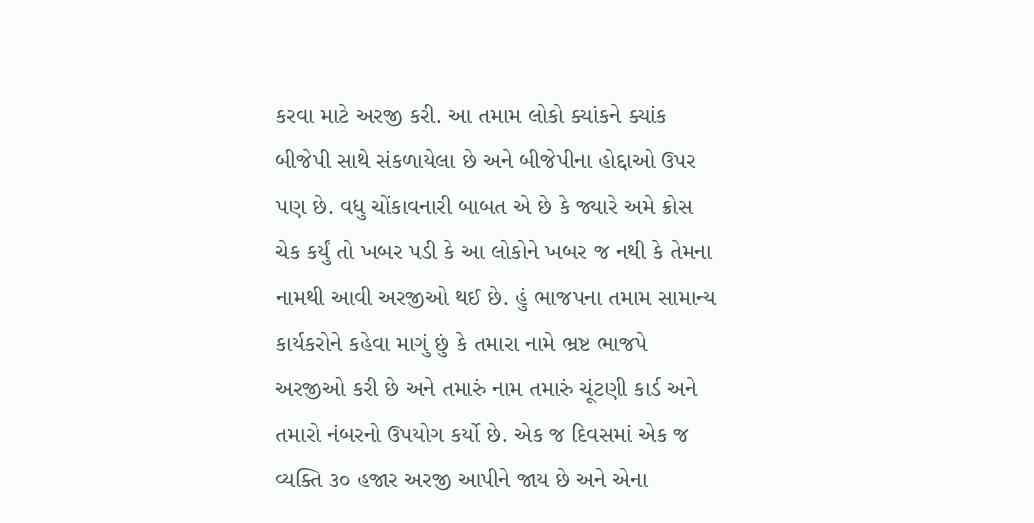કરવા માટે અરજી કરી. આ તમામ લોકો ક્યાંકને ક્યાંક બીજેપી સાથે સંકળાયેલા છે અને બીજેપીના હોદ્દાઓ ઉપર પણ છે. વધુ ચોંકાવનારી બાબત એ છે કે જ્યારે અમે ક્રોસ ચેક કર્યું તો ખબર પડી કે આ લોકોને ખબર જ નથી કે તેમના નામથી આવી અરજીઓ થઈ છે. હું ભાજપના તમામ સામાન્ય કાર્યકરોને કહેવા માગું છું કે તમારા નામે ભ્રષ્ટ ભાજપે અરજીઓ કરી છે અને તમારું નામ તમારું ચૂંટણી કાર્ડ અને તમારો નંબરનો ઉપયોગ કર્યો છે. એક જ દિવસમાં એક જ વ્યક્તિ ૩૦ હજાર અરજી આપીને જાય છે અને એના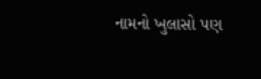નામનો ખુલાસો પણ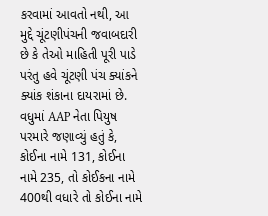કરવામાં આવતો નથી, આ મુદ્દે ચૂંટણીપંચની જવાબદારી છે કે તેઓ માહિતી પૂરી પાડે પરંતુ હવે ચૂંટણી પંચ ક્યાંકને ક્યાંક શંકાના દાયરામાં છે.
વધુમાં AAP નેતા પિયુષ પરમારે જણાવ્યું હતું કે, કોઈના નામે 131, કોઈના નામે 235, તો કોઈકના નામે 400થી વધારે તો કોઈના નામે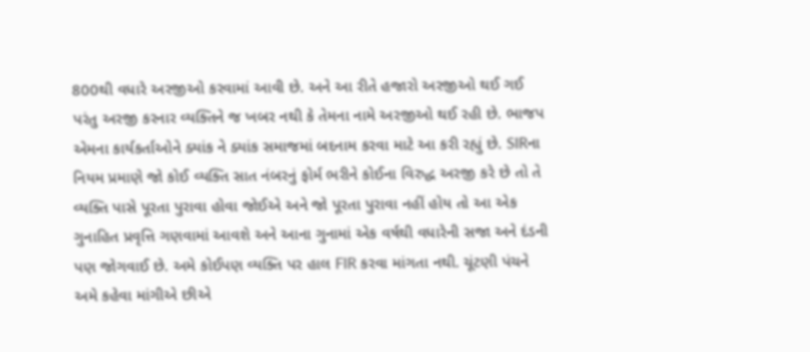800થી વધારે અરજીઓ કરવામાં આવી છે. અને આ રીતે હજારો અરજીઓ થઈ ગઈ પરંતુ અરજી કરનાર વ્યક્તિને જ ખબર નથી કે તેમના નામે અરજીઓ થઈ રહી છે. ભાજપ એમના કાર્યકર્તાઓને ક્યાંક ને ક્યાંક સમાજમાં બદનામ કરવા માટે આ કરી રહ્યું છે. SIRના નિયમ પ્રમાણે જો કોઈ વ્યક્તિ સાત નંબરનું ફોર્મ ભરીને કોઈના વિરુદ્ધ અરજી કરે છે તો તે વ્યક્તિ પાસે પૂરતા પુરાવા હોવા જોઈએ અને જો પૂરતા પુરાવા નહીં હોય તો આ એક ગુનાહિત પ્રવૃત્તિ ગણવામાં આવશે અને આના ગુનામાં એક વર્ષથી વધારેની સજા અને દંડની પણ જોગવાઈ છે. અમે કોઈપણ વ્યક્તિ પર હાલ FIR કરવા માંગતા નથી. ચૂંટણી પંચને અમે કહેવા માંગીએ છીએ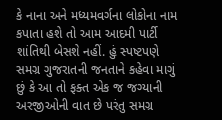કે નાના અને મધ્યમવર્ગના લોકોના નામ કપાતા હશે તો આમ આદમી પાર્ટી શાંતિથી બેસશે નહીં. હું સ્પષ્ટપણે સમગ્ર ગુજરાતની જનતાને કહેવા માગું છું કે આ તો ફક્ત એક જ જગ્યાની અરજીઓની વાત છે પરંતુ સમગ્ર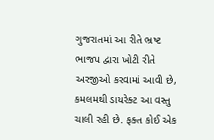ગુજરાતમાં આ રીતે ભ્રષ્ટ ભાજપ દ્વારા ખોટી રીતે અરજીઓ કરવામાં આવી છે, કમલમથી ડાયરેક્ટ આ વસ્તુ ચાલી રહી છે. ફક્ત કોઈ એક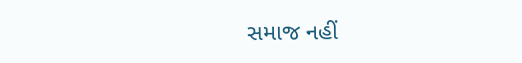સમાજ નહીં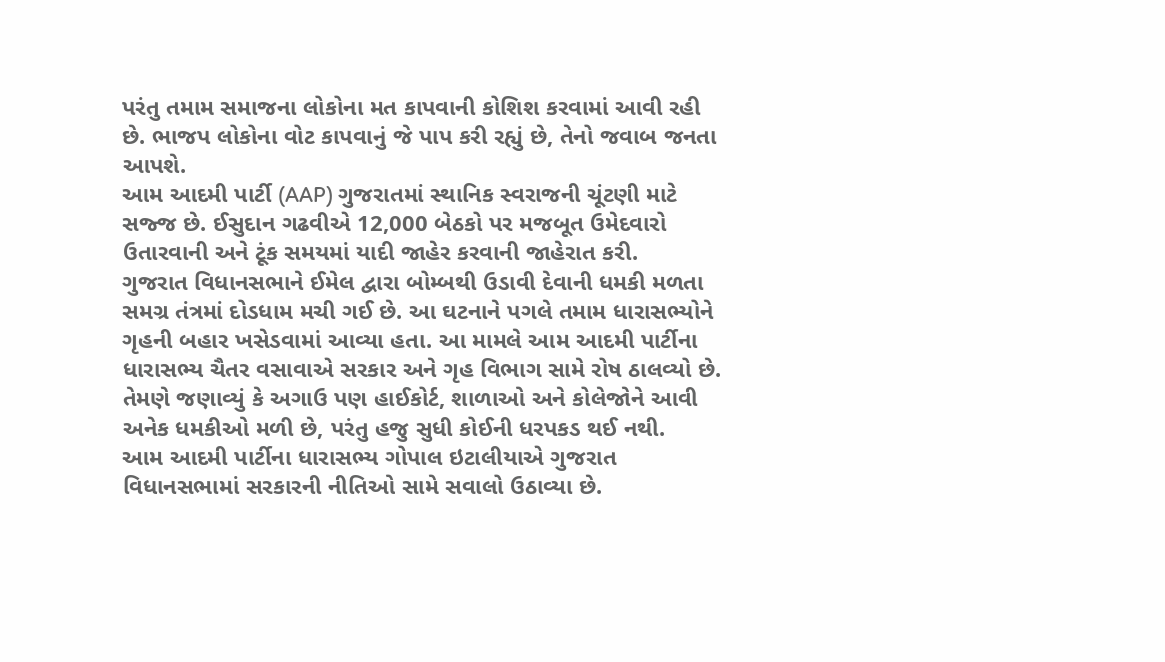પરંતુ તમામ સમાજના લોકોના મત કાપવાની કોશિશ કરવામાં આવી રહી છે. ભાજપ લોકોના વોટ કાપવાનું જે પાપ કરી રહ્યું છે, તેનો જવાબ જનતા આપશે.
આમ આદમી પાર્ટી (AAP) ગુજરાતમાં સ્થાનિક સ્વરાજની ચૂંટણી માટે સજ્જ છે. ઈસુદાન ગઢવીએ 12,000 બેઠકો પર મજબૂત ઉમેદવારો ઉતારવાની અને ટૂંક સમયમાં યાદી જાહેર કરવાની જાહેરાત કરી.
ગુજરાત વિધાનસભાને ઈમેલ દ્વારા બોમ્બથી ઉડાવી દેવાની ધમકી મળતા સમગ્ર તંત્રમાં દોડધામ મચી ગઈ છે. આ ઘટનાને પગલે તમામ ધારાસભ્યોને ગૃહની બહાર ખસેડવામાં આવ્યા હતા. આ મામલે આમ આદમી પાર્ટીના ધારાસભ્ય ચૈતર વસાવાએ સરકાર અને ગૃહ વિભાગ સામે રોષ ઠાલવ્યો છે. તેમણે જણાવ્યું કે અગાઉ પણ હાઈકોર્ટ, શાળાઓ અને કોલેજોને આવી અનેક ધમકીઓ મળી છે, પરંતુ હજુ સુધી કોઈની ધરપકડ થઈ નથી.
આમ આદમી પાર્ટીના ધારાસભ્ય ગોપાલ ઇટાલીયાએ ગુજરાત વિધાનસભામાં સરકારની નીતિઓ સામે સવાલો ઉઠાવ્યા છે.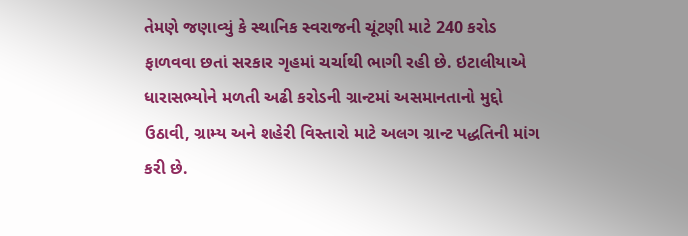તેમણે જણાવ્યું કે સ્થાનિક સ્વરાજની ચૂંટણી માટે 240 કરોડ ફાળવવા છતાં સરકાર ગૃહમાં ચર્ચાથી ભાગી રહી છે. ઇટાલીયાએ ધારાસભ્યોને મળતી અઢી કરોડની ગ્રાન્ટમાં અસમાનતાનો મુદ્દો ઉઠાવી, ગ્રામ્ય અને શહેરી વિસ્તારો માટે અલગ ગ્રાન્ટ પદ્ધતિની માંગ કરી છે.